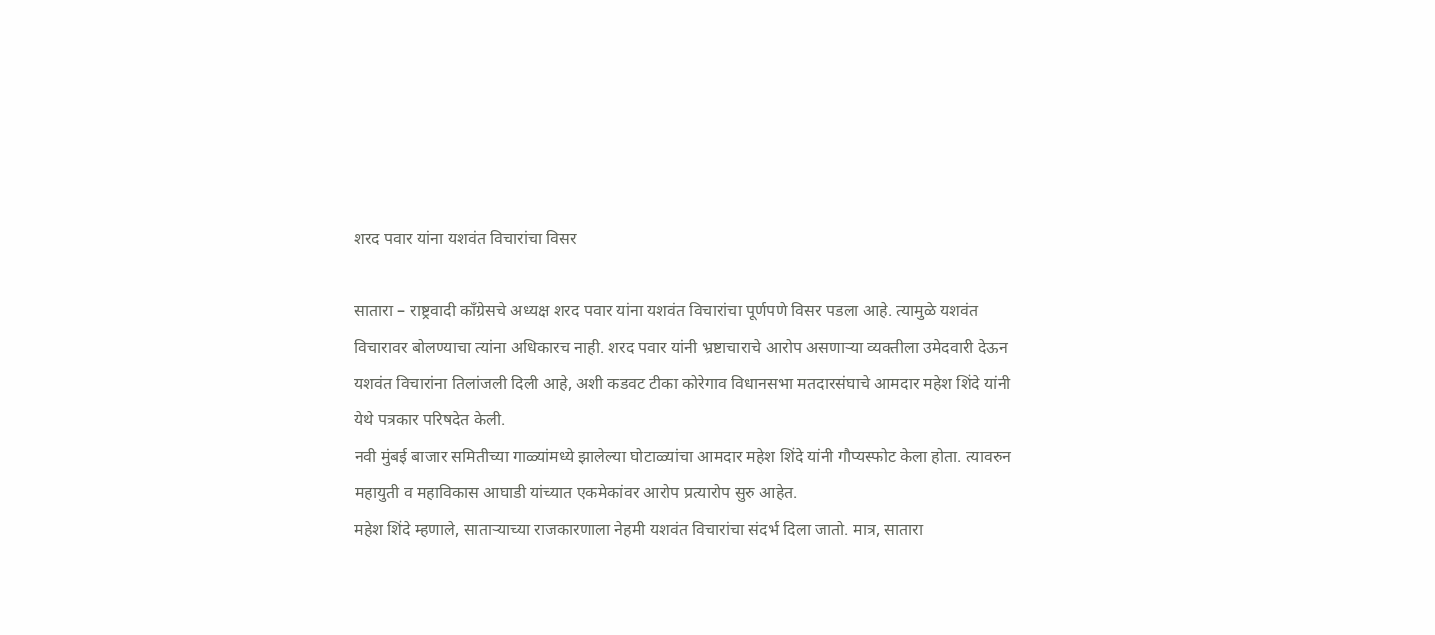शरद पवार यांना यशवंत विचारांचा विसर

सातारा – राष्ट्रवादी काँग्रेसचे अध्यक्ष शरद पवार यांना यशवंत विचारांचा पूर्णपणे विसर पडला आहे. त्यामुळे यशवंत विचारावर बोलण्याचा त्यांना अधिकारच नाही. शरद पवार यांनी भ्रष्टाचाराचे आरोप असणाऱ्या व्यक्तीला उमेदवारी देऊन यशवंत विचारांना तिलांजली दिली आहे, अशी कडवट टीका कोरेगाव विधानसभा मतदारसंघाचे आमदार महेश शिंदे यांनी येथे पत्रकार परिषदेत केली.
नवी मुंबई बाजार समितीच्या गाळ्यांमध्ये झालेल्या घोटाळ्यांचा आमदार महेश शिंदे यांनी गौप्यस्फोट केला होता. त्यावरुन महायुती व महाविकास आघाडी यांच्यात एकमेकांवर आरोप प्रत्यारोप सुरु आहेत.
महेश शिंदे म्हणाले, साताऱ्याच्या राजकारणाला नेहमी यशवंत विचारांचा संदर्भ दिला जातो. मात्र, सातारा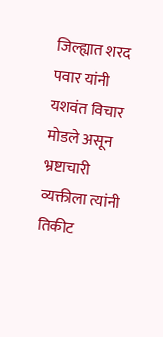जिल्ह्यात शरद पवार यांनी यशवंत विचार मोडले असून भ्रष्टाचारी व्यक्तीला त्यांनी तिकीट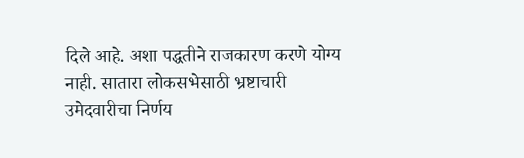दिले आहे. अशा पद्धतीने राजकारण करणे योग्य नाही. सातारा लोकसभेसाठी भ्रष्टाचारी उमेदवारीचा निर्णय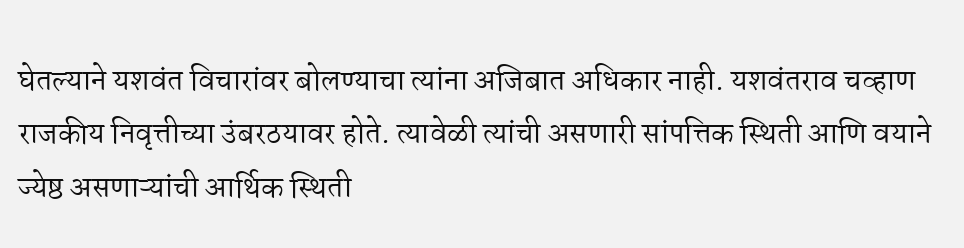घेतल्याने यशवंत विचारांवर बोलण्याचा त्यांना अजिबात अधिकार नाही. यशवंतराव चव्हाण राजकीय निवृत्तीच्या उंबरठयावर होते. त्यावेळी त्यांची असणारी सांपत्तिक स्थिती आणि वयाने ज्येष्ठ असणाऱ्यांची आर्थिक स्थिती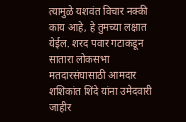त्यामुळे यशवंत विचार नक्की काय आहे, हे तुमच्या लक्षात येईल. शरद पवार गटाकडून सातारा लोकसभा मतदारसंघासाठी आमदार शशिकांत शिंदे यांना उमेदवारी जाहीर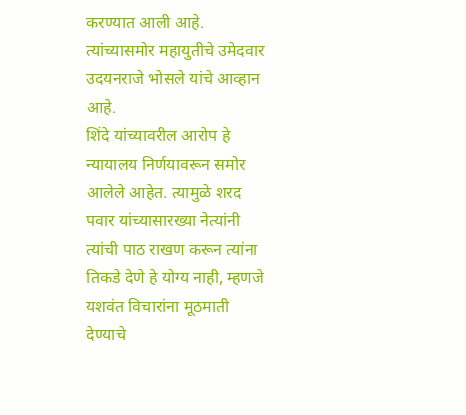करण्यात आली आहे. त्यांच्यासमोर महायुतीचे उमेदवार उदयनराजे भोसले यांचे आव्हान आहे.
शिंदे यांच्यावरील आरोप हे न्यायालय निर्णयावरून समोर आलेले आहेत. त्यामुळे शरद पवार यांच्यासारख्या नेत्यांनी त्यांची पाठ राखण करून त्यांना तिकडे देणे हे योग्य नाही, म्हणजे यशवंत विचारांना मूठमाती देण्याचे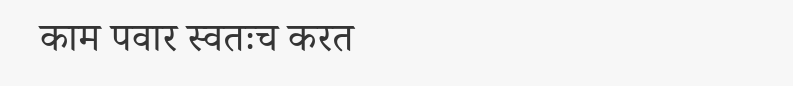काम पवार स्वतःच करत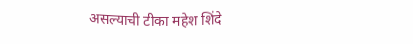असल्याची टीका महेश शिंदे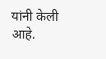यांनी केली आहे.